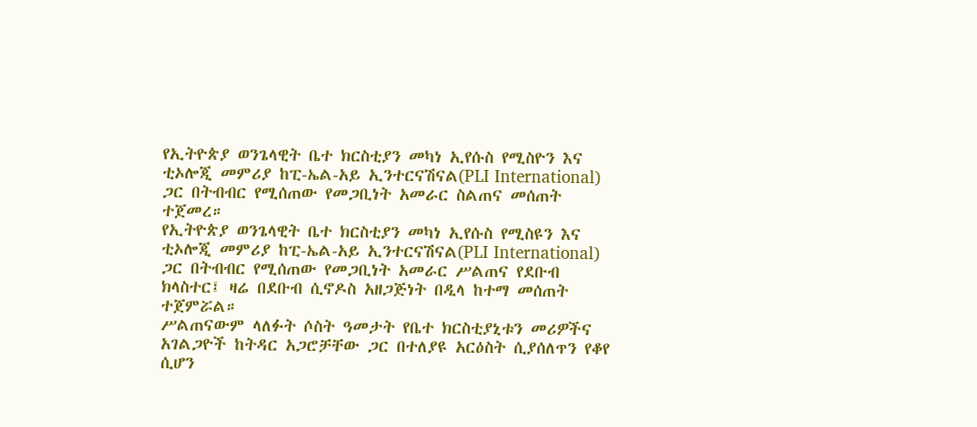የኢትዮጵያ ወንጌላዊት ቤተ ክርስቲያን መካነ ኢየሱስ የሚስዮን እና ቲኦሎጂ መምሪያ ከፒ-ኤል-አይ ኢንተርናሽናል(PLI International) ጋር በትብብር የሚሰጠው የመጋቢነት አመራር ስልጠና መሰጠት ተጀመረ።
የኢትዮጵያ ወንጌላዊት ቤተ ክርስቲያን መካነ ኢየሱስ የሚስዩን እና ቲኦሎጂ መምሪያ ከፒ-ኤል-አይ ኢንተርናሽናል(PLI International) ጋር በትብብር የሚሰጠው የመጋቢነት አመራር ሥልጠና የደቡብ ክላስተር፤ ዛሬ በደቡብ ሲኖዶስ አዘጋጅነት በዲላ ከተማ መሰጠት ተጀምሯል።
ሥልጠናውም ላለፉት ሶስት ዓመታት የቤተ ክርስቲያኒቱን መሪዎችና አገልጋዮች ከትዳር አጋሮቻቸው ጋር በተለያዩ አርዕስት ሲያሰለጥን የቆየ ሲሆን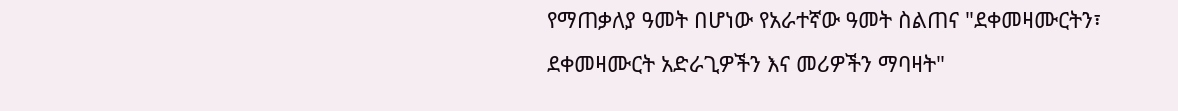የማጠቃለያ ዓመት በሆነው የአራተኛው ዓመት ስልጠና "ደቀመዛሙርትን፣ ደቀመዛሙርት አድራጊዎችን እና መሪዎችን ማባዛት"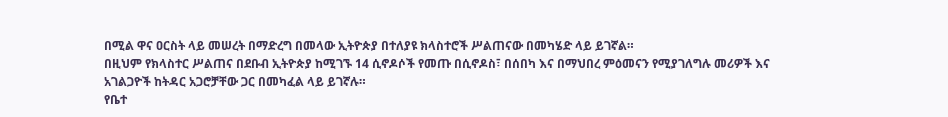በሚል ዋና ዐርስት ላይ መሠረት በማድረግ በመላው ኢትዮጵያ በተለያዩ ክላስተሮች ሥልጠናው በመካሄድ ላይ ይገኛል።
በዚህም የክላስተር ሥልጠና በደቡብ ኢትዮጵያ ከሚገኙ 14 ሲኖዶሶች የመጡ በሲኖዶስ፣ በሰበካ እና በማህበረ ምዕመናን የሚያገለግሉ መሪዎች እና አገልጋዮች ከትዳር አጋሮቻቸው ጋር በመካፈል ላይ ይገኛሉ።
የቤተ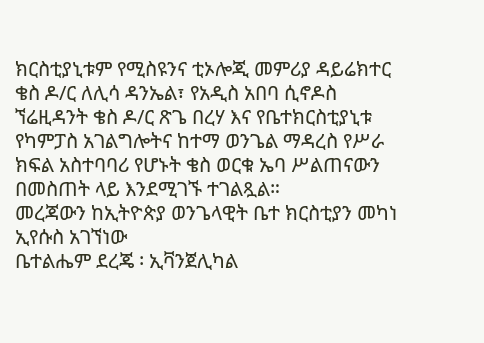ክርስቲያኒቱም የሚስዩንና ቲኦሎጂ መምሪያ ዳይሬክተር ቄስ ዶ/ር ለሊሳ ዳንኤል፣ የአዲስ አበባ ሲኖዶስ ኘሬዚዳንት ቄስ ዶ/ር ጽጌ በረሃ እና የቤተክርስቲያኒቱ የካምፓስ አገልግሎትና ከተማ ወንጌል ማዳረስ የሥራ ክፍል አስተባባሪ የሆኑት ቄስ ወርቁ ኤባ ሥልጠናውን በመስጠት ላይ እንደሚገኙ ተገልጿል።
መረጃውን ከኢትዮጵያ ወንጌላዊት ቤተ ክርስቲያን መካነ ኢየሱስ አገኘነው
ቤተልሔም ደረጄ ፡ ኢቫንጀሊካል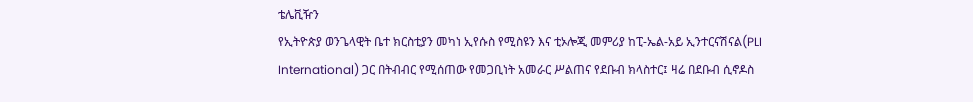ቴሌቪዥን
የኢትዮጵያ ወንጌላዊት ቤተ ክርስቲያን መካነ ኢየሱስ የሚስዩን እና ቲኦሎጂ መምሪያ ከፒ-ኤል-አይ ኢንተርናሽናል(PLI International) ጋር በትብብር የሚሰጠው የመጋቢነት አመራር ሥልጠና የደቡብ ክላስተር፤ ዛሬ በደቡብ ሲኖዶስ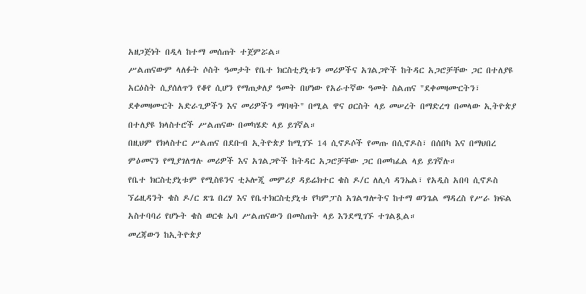አዘጋጅነት በዲላ ከተማ መሰጠት ተጀምሯል።
ሥልጠናውም ላለፉት ሶስት ዓመታት የቤተ ክርስቲያኒቱን መሪዎችና አገልጋዮች ከትዳር አጋሮቻቸው ጋር በተለያዩ አርዕስት ሲያሰለጥን የቆየ ሲሆን የማጠቃለያ ዓመት በሆነው የአራተኛው ዓመት ስልጠና "ደቀመዛሙርትን፣ ደቀመዛሙርት አድራጊዎችን እና መሪዎችን ማባዛት" በሚል ዋና ዐርስት ላይ መሠረት በማድረግ በመላው ኢትዮጵያ በተለያዩ ክላስተሮች ሥልጠናው በመካሄድ ላይ ይገኛል።
በዚህም የክላስተር ሥልጠና በደቡብ ኢትዮጵያ ከሚገኙ 14 ሲኖዶሶች የመጡ በሲኖዶስ፣ በሰበካ እና በማህበረ ምዕመናን የሚያገለግሉ መሪዎች እና አገልጋዮች ከትዳር አጋሮቻቸው ጋር በመካፈል ላይ ይገኛሉ።
የቤተ ክርስቲያኒቱም የሚስዩንና ቲኦሎጂ መምሪያ ዳይሬክተር ቄስ ዶ/ር ለሊሳ ዳንኤል፣ የአዲስ አበባ ሲኖዶስ ኘሬዚዳንት ቄስ ዶ/ር ጽጌ በረሃ እና የቤተክርስቲያኒቱ የካምፓስ አገልግሎትና ከተማ ወንጌል ማዳረስ የሥራ ክፍል አስተባባሪ የሆኑት ቄስ ወርቁ ኤባ ሥልጠናውን በመስጠት ላይ እንደሚገኙ ተገልጿል።
መረጃውን ከኢትዮጵያ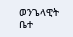ወንጌላዊት ቤተ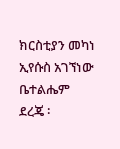ክርስቲያን መካነ ኢየሱስ አገኘነው
ቤተልሔም ደረጄ ፡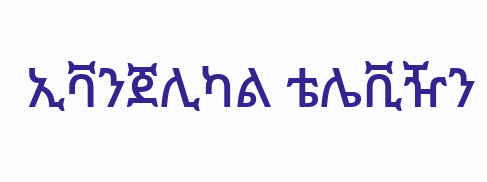ኢቫንጀሊካል ቴሌቪዥን